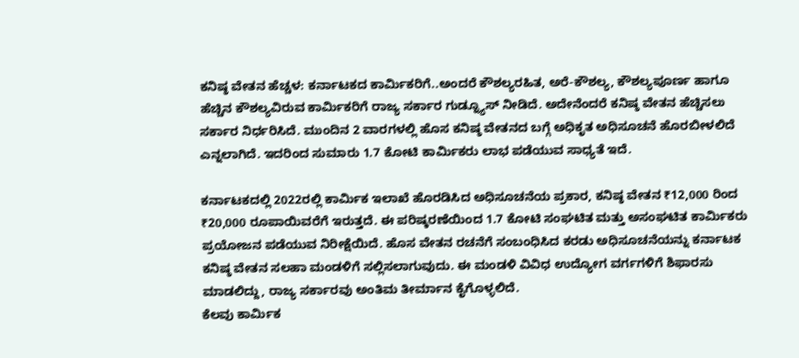ಕನಿಷ್ಠ ವೇತನ ಹೆಚ್ಚಳ: ಕರ್ನಾಟಕದ ಕಾರ್ಮಿಕರಿಗೆ..ಅಂದರೆ ಕೌಶಲ್ಯರಹಿತ, ಅರೆ-ಕೌಶಲ್ಯ, ಕೌಶಲ್ಯಪೂರ್ಣ ಹಾಗೂ ಹೆಚ್ಚಿನ ಕೌಶಲ್ಯವಿರುವ ಕಾರ್ಮಿಕರಿಗೆ ರಾಜ್ಯ ಸರ್ಕಾರ ಗುಡ್ನ್ಯೂಸ್ ನೀಡಿದೆ. ಅದೇನೆಂದರೆ ಕನಿಷ್ಠ ವೇತನ ಹೆಚ್ಚಿಸಲು ಸರ್ಕಾರ ನಿರ್ಧರಿಸಿದೆ. ಮುಂದಿನ 2 ವಾರಗಳಲ್ಲಿ ಹೊಸ ಕನಿಷ್ಠ ವೇತನದ ಬಗ್ಗೆ ಅಧಿಕೃತ ಅಧಿಸೂಚನೆ ಹೊರಬೀಳಲಿದೆ ಎನ್ನಲಾಗಿದೆ. ಇದರಿಂದ ಸುಮಾರು 1.7 ಕೋಟಿ ಕಾರ್ಮಿಕರು ಲಾಭ ಪಡೆಯುವ ಸಾಧ್ಯತೆ ಇದೆ.

ಕರ್ನಾಟಕದಲ್ಲಿ 2022ರಲ್ಲಿ ಕಾರ್ಮಿಕ ಇಲಾಖೆ ಹೊರಡಿಸಿದ ಅಧಿಸೂಚನೆಯ ಪ್ರಕಾರ, ಕನಿಷ್ಠ ವೇತನ ₹12,000 ರಿಂದ ₹20,000 ರೂಪಾಯಿವರೆಗೆ ಇರುತ್ತದೆ. ಈ ಪರಿಷ್ಕರಣೆಯಿಂದ 1.7 ಕೋಟಿ ಸಂಘಟಿತ ಮತ್ತು ಅಸಂಘಟಿತ ಕಾರ್ಮಿಕರು ಪ್ರಯೋಜನ ಪಡೆಯುವ ನಿರೀಕ್ಷೆಯಿದೆ. ಹೊಸ ವೇತನ ರಚನೆಗೆ ಸಂಬಂಧಿಸಿದ ಕರಡು ಅಧಿಸೂಚನೆಯನ್ನು ಕರ್ನಾಟಕ ಕನಿಷ್ಠ ವೇತನ ಸಲಹಾ ಮಂಡಳಿಗೆ ಸಲ್ಲಿಸಲಾಗುವುದು. ಈ ಮಂಡಳಿ ವಿವಿಧ ಉದ್ಯೋಗ ವರ್ಗಗಳಿಗೆ ಶಿಫಾರಸು ಮಾಡಲಿದ್ದು, ರಾಜ್ಯ ಸರ್ಕಾರವು ಅಂತಿಮ ತೀರ್ಮಾನ ಕೈಗೊಳ್ಳಲಿದೆ.
ಕೆಲವು ಕಾರ್ಮಿಕ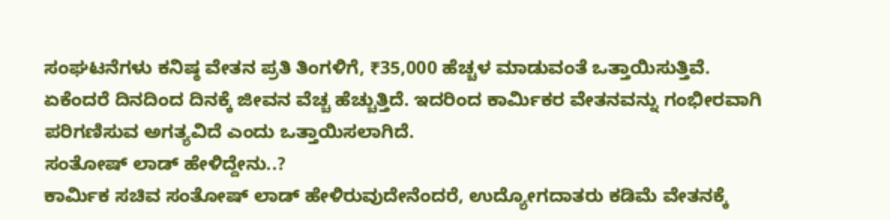ಸಂಘಟನೆಗಳು ಕನಿಷ್ಠ ವೇತನ ಪ್ರತಿ ತಿಂಗಳಿಗೆ, ₹35,000 ಹೆಚ್ಚಳ ಮಾಡುವಂತೆ ಒತ್ತಾಯಿಸುತ್ತಿವೆ. ಏಕೆಂದರೆ ದಿನದಿಂದ ದಿನಕ್ಕೆ ಜೀವನ ವೆಚ್ಚ ಹೆಚ್ಚುತ್ತಿದೆ. ಇದರಿಂದ ಕಾರ್ಮಿಕರ ವೇತನವನ್ನು ಗಂಭೀರವಾಗಿ ಪರಿಗಣಿಸುವ ಅಗತ್ಯವಿದೆ ಎಂದು ಒತ್ತಾಯಿಸಲಾಗಿದೆ.
ಸಂತೋಷ್ ಲಾಡ್ ಹೇಳಿದ್ದೇನು..?
ಕಾರ್ಮಿಕ ಸಚಿವ ಸಂತೋಷ್ ಲಾಡ್ ಹೇಳಿರುವುದೇನೆಂದರೆ, ಉದ್ಯೋಗದಾತರು ಕಡಿಮೆ ವೇತನಕ್ಕೆ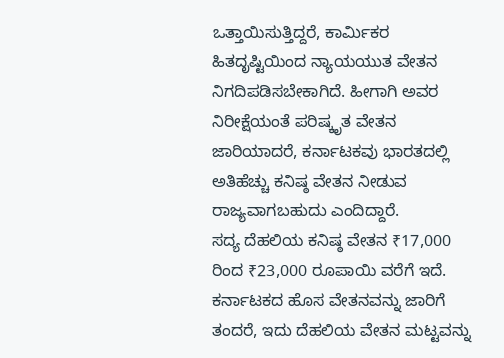ಒತ್ತಾಯಿಸುತ್ತಿದ್ದರೆ, ಕಾರ್ಮಿಕರ ಹಿತದೃಷ್ಟಿಯಿಂದ ನ್ಯಾಯಯುತ ವೇತನ ನಿಗದಿಪಡಿಸಬೇಕಾಗಿದೆ. ಹೀಗಾಗಿ ಅವರ ನಿರೀಕ್ಷೆಯಂತೆ ಪರಿಷ್ಕೃತ ವೇತನ ಜಾರಿಯಾದರೆ, ಕರ್ನಾಟಕವು ಭಾರತದಲ್ಲಿ ಅತಿಹೆಚ್ಚು ಕನಿಷ್ಠ ವೇತನ ನೀಡುವ ರಾಜ್ಯವಾಗಬಹುದು ಎಂದಿದ್ದಾರೆ.
ಸದ್ಯ ದೆಹಲಿಯ ಕನಿಷ್ಠ ವೇತನ ₹17,000 ರಿಂದ ₹23,000 ರೂಪಾಯಿ ವರೆಗೆ ಇದೆ. ಕರ್ನಾಟಕದ ಹೊಸ ವೇತನವನ್ನು ಜಾರಿಗೆ ತಂದರೆ, ಇದು ದೆಹಲಿಯ ವೇತನ ಮಟ್ಟವನ್ನು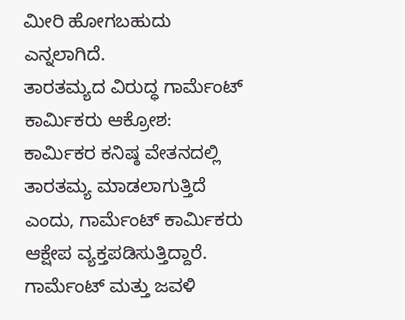ಮೀರಿ ಹೋಗಬಹುದು ಎನ್ನಲಾಗಿದೆ.
ತಾರತಮ್ಯದ ವಿರುದ್ಧ ಗಾರ್ಮೆಂಟ್ ಕಾರ್ಮಿಕರು ಆಕ್ರೋಶ:
ಕಾರ್ಮಿಕರ ಕನಿಷ್ಠ ವೇತನದಲ್ಲಿ ತಾರತಮ್ಯ ಮಾಡಲಾಗುತ್ತಿದೆ ಎಂದು, ಗಾರ್ಮೆಂಟ್ ಕಾರ್ಮಿಕರು ಆಕ್ಷೇಪ ವ್ಯಕ್ತಪಡಿಸುತ್ತಿದ್ದಾರೆ. ಗಾರ್ಮೆಂಟ್ ಮತ್ತು ಜವಳಿ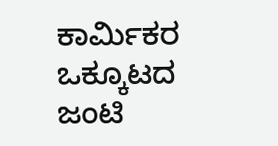ಕಾರ್ಮಿಕರ ಒಕ್ಕೂಟದ ಜಂಟಿ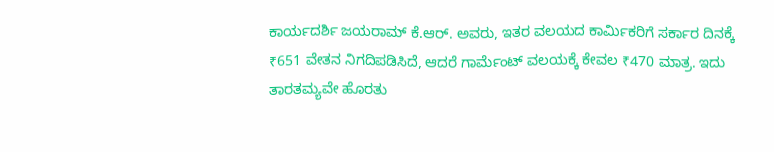ಕಾರ್ಯದರ್ಶಿ ಜಯರಾಮ್ ಕೆ.ಆರ್. ಅವರು, ಇತರ ವಲಯದ ಕಾರ್ಮಿಕರಿಗೆ ಸರ್ಕಾರ ದಿನಕ್ಕೆ ₹651 ವೇತನ ನಿಗದಿಪಡಿಸಿದೆ, ಆದರೆ ಗಾರ್ಮೆಂಟ್ ವಲಯಕ್ಕೆ ಕೇವಲ ₹470 ಮಾತ್ರ. ಇದು ತಾರತಮ್ಯವೇ ಹೊರತು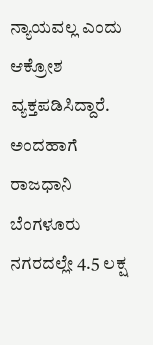ನ್ಯಾಯವಲ್ಲ ಎಂದು ಆಕ್ರೋಶ ವ್ಯಕ್ತಪಡಿಸಿದ್ದಾರೆ.
ಅಂದಹಾಗೆ ರಾಜಧಾನಿ ಬೆಂಗಳೂರು ನಗರದಲ್ಲೇ 4.5 ಲಕ್ಷ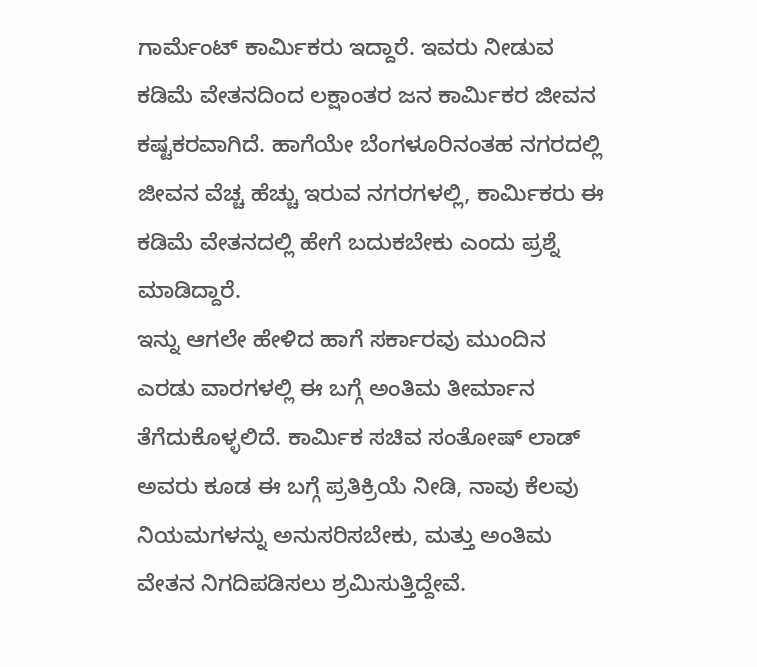ಗಾರ್ಮೆಂಟ್ ಕಾರ್ಮಿಕರು ಇದ್ದಾರೆ. ಇವರು ನೀಡುವ ಕಡಿಮೆ ವೇತನದಿಂದ ಲಕ್ಷಾಂತರ ಜನ ಕಾರ್ಮಿಕರ ಜೀವನ ಕಷ್ಟಕರವಾಗಿದೆ. ಹಾಗೆಯೇ ಬೆಂಗಳೂರಿನಂತಹ ನಗರದಲ್ಲಿ ಜೀವನ ವೆಚ್ಚ ಹೆಚ್ಚು ಇರುವ ನಗರಗಳಲ್ಲಿ, ಕಾರ್ಮಿಕರು ಈ ಕಡಿಮೆ ವೇತನದಲ್ಲಿ ಹೇಗೆ ಬದುಕಬೇಕು ಎಂದು ಪ್ರಶ್ನೆ ಮಾಡಿದ್ದಾರೆ.
ಇನ್ನು ಆಗಲೇ ಹೇಳಿದ ಹಾಗೆ ಸರ್ಕಾರವು ಮುಂದಿನ ಎರಡು ವಾರಗಳಲ್ಲಿ ಈ ಬಗ್ಗೆ ಅಂತಿಮ ತೀರ್ಮಾನ ತೆಗೆದುಕೊಳ್ಳಲಿದೆ. ಕಾರ್ಮಿಕ ಸಚಿವ ಸಂತೋಷ್ ಲಾಡ್ ಅವರು ಕೂಡ ಈ ಬಗ್ಗೆ ಪ್ರತಿಕ್ರಿಯೆ ನೀಡಿ, ನಾವು ಕೆಲವು ನಿಯಮಗಳನ್ನು ಅನುಸರಿಸಬೇಕು, ಮತ್ತು ಅಂತಿಮ ವೇತನ ನಿಗದಿಪಡಿಸಲು ಶ್ರಮಿಸುತ್ತಿದ್ದೇವೆ.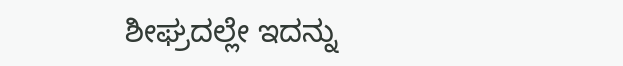ಶೀಘ್ರದಲ್ಲೇ ಇದನ್ನು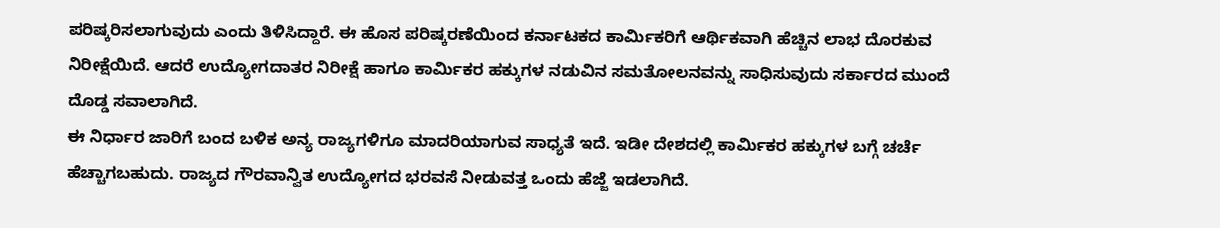ಪರಿಷ್ಕರಿಸಲಾಗುವುದು ಎಂದು ತಿಳಿಸಿದ್ದಾರೆ. ಈ ಹೊಸ ಪರಿಷ್ಕರಣೆಯಿಂದ ಕರ್ನಾಟಕದ ಕಾರ್ಮಿಕರಿಗೆ ಆರ್ಥಿಕವಾಗಿ ಹೆಚ್ಚಿನ ಲಾಭ ದೊರಕುವ ನಿರೀಕ್ಷೆಯಿದೆ. ಆದರೆ ಉದ್ಯೋಗದಾತರ ನಿರೀಕ್ಷೆ ಹಾಗೂ ಕಾರ್ಮಿಕರ ಹಕ್ಕುಗಳ ನಡುವಿನ ಸಮತೋಲನವನ್ನು ಸಾಧಿಸುವುದು ಸರ್ಕಾರದ ಮುಂದೆ ದೊಡ್ಡ ಸವಾಲಾಗಿದೆ.
ಈ ನಿರ್ಧಾರ ಜಾರಿಗೆ ಬಂದ ಬಳಿಕ ಅನ್ಯ ರಾಜ್ಯಗಳಿಗೂ ಮಾದರಿಯಾಗುವ ಸಾಧ್ಯತೆ ಇದೆ. ಇಡೀ ದೇಶದಲ್ಲಿ ಕಾರ್ಮಿಕರ ಹಕ್ಕುಗಳ ಬಗ್ಗೆ ಚರ್ಚೆ ಹೆಚ್ಚಾಗಬಹುದು. ರಾಜ್ಯದ ಗೌರವಾನ್ವಿತ ಉದ್ಯೋಗದ ಭರವಸೆ ನೀಡುವತ್ತ ಒಂದು ಹೆಜ್ಜೆ ಇಡಲಾಗಿದೆ.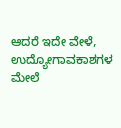ಆದರೆ ಇದೇ ವೇಳೆ, ಉದ್ಯೋಗಾವಕಾಶಗಳ ಮೇಲೆ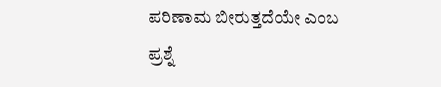ಪರಿಣಾಮ ಬೀರುತ್ತದೆಯೇ ಎಂಬ ಪ್ರಶ್ನೆ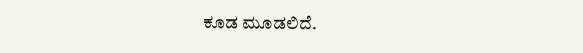ಕೂಡ ಮೂಡಲಿದೆ.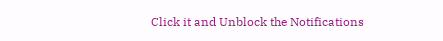Click it and Unblock the Notifications